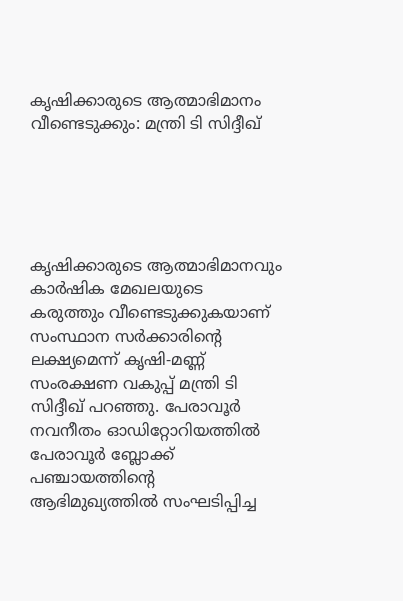കൃഷിക്കാരുടെ ആത്മാഭിമാനം വീണ്ടെടുക്കും: മന്ത്രി ടി സിദ്ദീഖ്





കൃഷിക്കാരുടെ ആത്മാഭിമാനവും കാര്‍ഷിക മേഖലയുടെ കരുത്തും വീണ്ടെടുക്കുകയാണ് സംസ്ഥാന സര്‍ക്കാരിന്റെ ലക്ഷ്യമെന്ന് കൃഷി-മണ്ണ് സംരക്ഷണ വകുപ്പ് മന്ത്രി ടി സിദ്ദീഖ് പറഞ്ഞു. പേരാവൂര്‍ നവനീതം ഓഡിറ്റോറിയത്തില്‍ പേരാവൂര്‍ ബ്ലോക്ക് പഞ്ചായത്തിന്റെ ആഭിമുഖ്യത്തില്‍ സംഘടിപ്പിച്ച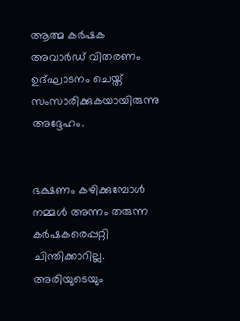ആത്മ കര്‍ഷക അവാര്‍ഡ് വിതരണം ഉദ്ഘാടനം ചെയ്ത് സംസാരിക്കുകയായിരുന്നു അദ്ദേഹം.


ഭക്ഷണം കഴിക്കുമ്പോള്‍ നമ്മള്‍ അന്നം തരുന്ന കര്‍ഷകരെപ്പറ്റി ചിന്തിക്കാറില്ല. അരിയുടെയും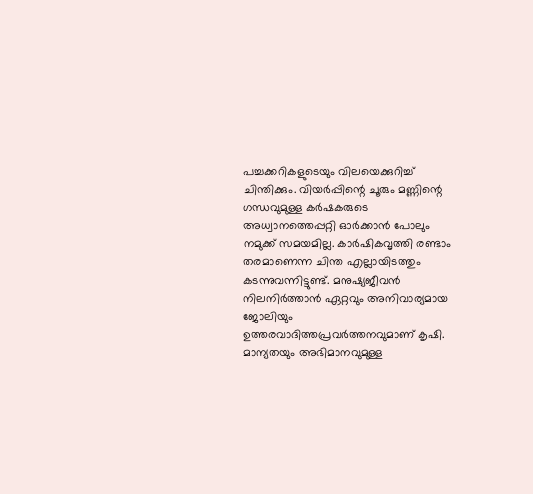പച്ചക്കറികളുടെയും വിലയെക്കുറിച്ച് ചിന്തിക്കും. വിയര്‍പ്പിന്റെ ചൂരും മണ്ണിന്റെ ഗന്ധവുമുള്ള കര്‍ഷകരുടെ അധ്വാനത്തെപ്പറ്റി ഓര്‍ക്കാന്‍ പോലും നമുക്ക് സമയമില്ല. കാര്‍ഷികവൃത്തി രണ്ടാം തരമാണെന്ന ചിന്ത എല്ലായിടത്തും കടന്നുവന്നിട്ടുണ്ട്. മനുഷ്യജീവന്‍ നിലനിര്‍ത്താന്‍ ഏറ്റവും അനിവാര്യമായ ജോലിയും ഉത്തരവാദിത്തപ്രവര്‍ത്തനവുമാണ് കൃഷി. മാന്യതയും അഭിമാനവുമുള്ള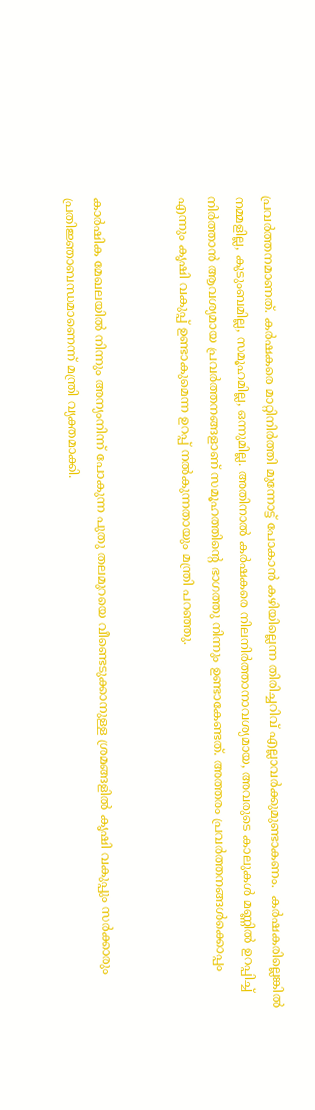പ്രവര്‍ത്തനമാണത്. കര്‍ഷകരെ മാറ്റിനിര്‍ത്തി മുന്നോട്ട് പോകാന്‍ കഴിയില്ലെന്ന തിരിച്ചറിവ് എല്ലാവര്‍ക്കുമുണ്ടാകണം.  കര്‍ഷകരില്ലെങ്കില്‍ നമ്മളില്ല, കുടുംബമില്ല, സമൂഹമില്ല, ഒന്നുമില്ല. അതിനാല്‍ കര്‍ഷകരെ നിലനിര്‍ത്താനാവശ്യമായ, അവരുടെ കാലുകള്‍ മണ്ണില്‍ ഉറപ്പിച്ച് നിര്‍ത്താന്‍ ആവശ്യമായ പ്രവര്‍ത്തനങ്ങളാണ് സമൂഹത്തിന്റെ ഭാഗത്തു നിന്നും ഉണ്ടാകേണ്ടത്. അത്തരം പ്രവര്‍ത്തനങ്ങള്‍ക്കൊപ്പം എന്നും കൃഷി വകുപ്പ് ഉണ്ടാകുമെന്ന ഉറപ്പ് നല്‍കുന്നതായും മന്ത്രി പറഞ്ഞു.


കാര്‍ഷിക മേഖലയില്‍ നിന്നും അന്യംനിന്ന് പോകുന്ന പുതു തലമുറയെ വീണ്ടെടുക്കാനുള്ള ശ്രമങ്ങളില്‍ കൃഷി വകുപ്പും സര്‍ക്കാരും പ്രതിജ്ഞാബന്ധമാണെന്ന് മന്ത്രി വ്യക്തമാക്കി.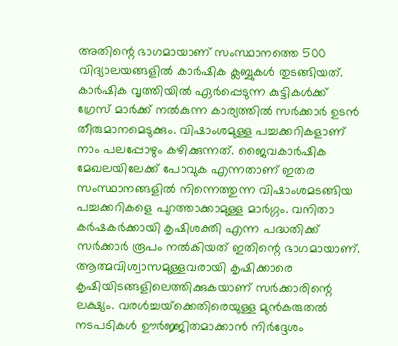അതിന്റെ ഭാഗമായാണ് സംസ്ഥാനത്തെ 500 വിദ്യാലയങ്ങളില്‍ കാര്‍ഷിക ക്ലബ്ബുകള്‍ തുടങ്ങിയത്. കാര്‍ഷിക വൃത്തിയില്‍ ഏര്‍പ്പെടുന്ന കുട്ടികള്‍ക്ക് ഗ്രേസ് മാര്‍ക്ക് നല്‍കുന്ന കാര്യത്തില്‍ സര്‍ക്കാര്‍ ഉടന്‍ തീരുമാനമെടുക്കും. വിഷാംശമുള്ള പച്ചക്കറികളാണ് നാം പലപ്പോഴും കഴിക്കുന്നത്. ജൈവകാര്‍ഷിക മേഖലയിലേക്ക് പോവുക എന്നതാണ് ഇതര സംസ്ഥാനങ്ങളില്‍ നിന്നെത്തുന്ന വിഷാംശമടങ്ങിയ പച്ചക്കറികളെ പുറത്താക്കാമുള്ള മാര്‍ഗ്ഗം. വനിതാ കര്‍ഷകര്‍ക്കായി കൃഷിശക്തി എന്ന പദ്ധതിക്ക് സര്‍ക്കാര്‍ രൂപം നല്‍കിയത് ഇതിന്റെ ഭാഗമായാണ്. ആത്മവിശ്വാസമുള്ളവരായി കൃഷിക്കാരെ കൃഷിയിടങ്ങളിലെത്തിക്കുകയാണ് സര്‍ക്കാരിന്റെ ലക്ഷ്യം. വരള്‍ച്ചയ്‌ക്കെതിരെയുള്ള മുന്‍കരുതല്‍ നടപടികള്‍ ഊര്‍ജ്ജിതമാക്കാന്‍ നിര്‍ദ്ദേശം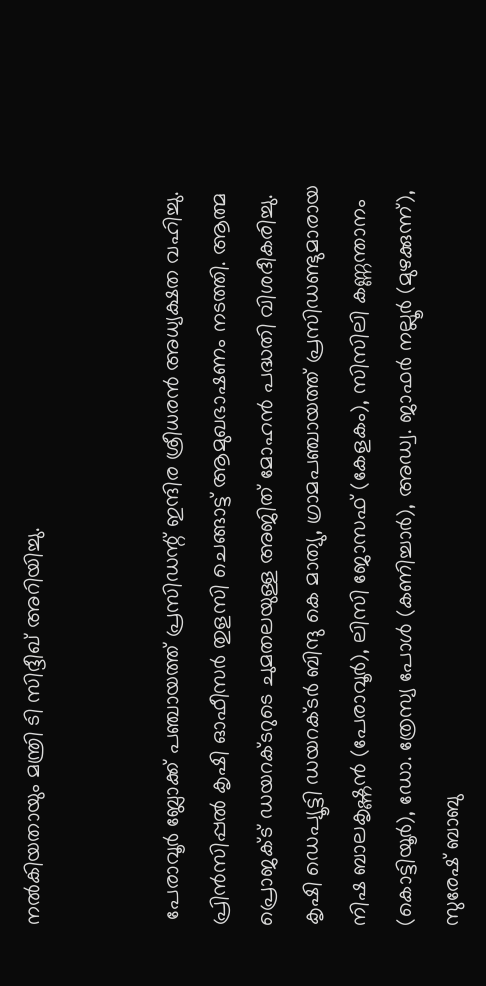നല്‍കിയതായും മന്ത്രി ടി സിദ്ദീഖ് അറിയിച്ചു.


 പേരാവൂര്‍ ബ്ലോക്ക് പഞ്ചായത്ത് പ്രസിഡന്റ് ഇന്ദിര ശ്രീധരന്‍ അധ്യക്ഷത വഹിച്ചു. പ്രിന്‍സിപ്പല്‍ കൃഷി ഓഫീസര്‍ തുളസി ചെങ്ങാട്ട് ആമുഖഭാഷണം നടത്തി. ആത്മ പ്രൊജക്ട് ഡയറക്ടറുടെ ചുമതലയുള്ള അജിത് മോഹന്‍ പദ്ധതി വിശദീകരിച്ചു. കൃഷി ഡെപ്യൂട്ടി ഡയറക്ടര്‍ ബിന്ദു കെ മാത്യു, ഗ്രാമപഞ്ചായത്ത് പ്രസിഡണ്ടുമാരായ നിഷ ബാലകൃഷ്ണന്‍ (പേരാവൂര്‍), ലിസി ജോസഫ് (കേളകം), സിസിലി കണ്ണന്താനം (കൊട്ടിയൂര്‍), ഡോ. ത്രേസ്യ പോള്‍ (കണിച്ചാര്‍), അഡ്വ. ജാഫര്‍ നല്ലൂര്‍ (മുഴക്കുന്ന്), സുരേഷ് ബാബു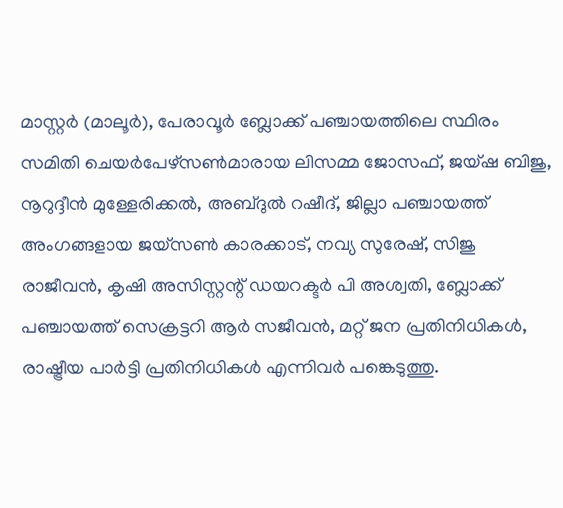മാസ്റ്റര്‍ (മാലൂര്‍), പേരാവൂര്‍ ബ്ലോക്ക് പഞ്ചായത്തിലെ സ്ഥിരം സമിതി ചെയര്‍പേഴ്‌സണ്‍മാരായ ലിസമ്മ ജോസഫ്, ജയ്ഷ ബിജു, നൂറുദ്ദീന്‍ മുള്ളേരിക്കല്‍, അബ്ദുല്‍ റഷീദ്, ജില്ലാ പഞ്ചായത്ത് അംഗങ്ങളായ ജയ്‌സണ്‍ കാരക്കാട്, നവ്യ സുരേഷ്, സിജു രാജീവന്‍, കൃഷി അസിസ്റ്റന്റ് ഡയറക്ടര്‍ പി അശ്വതി, ബ്ലോക്ക് പഞ്ചായത്ത് സെക്രട്ടറി ആര്‍ സജീവന്‍, മറ്റ് ജന പ്രതിനിധികള്‍, രാഷ്ട്രീയ പാര്‍ട്ടി പ്രതിനിധികള്‍ എന്നിവര്‍ പങ്കെടുത്തു.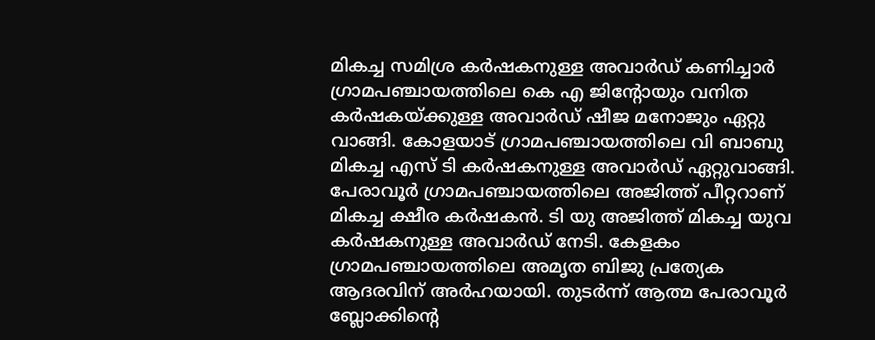മികച്ച സമിശ്ര കര്‍ഷകനുള്ള അവാര്‍ഡ് കണിച്ചാര്‍ ഗ്രാമപഞ്ചായത്തിലെ കെ എ ജിന്റോയും വനിത കര്‍ഷകയ്ക്കുള്ള അവാര്‍ഡ് ഷീജ മനോജും ഏറ്റു വാങ്ങി. കോളയാട് ഗ്രാമപഞ്ചായത്തിലെ വി ബാബു മികച്ച എസ് ടി കര്‍ഷകനുള്ള അവാര്‍ഡ് ഏറ്റുവാങ്ങി. പേരാവൂര്‍ ഗ്രാമപഞ്ചായത്തിലെ അജിത്ത് പീറ്ററാണ് മികച്ച ക്ഷീര കര്‍ഷകന്‍. ടി യു അജിത്ത് മികച്ച യുവ കര്‍ഷകനുള്ള അവാര്‍ഡ് നേടി. കേളകം ഗ്രാമപഞ്ചായത്തിലെ അമൃത ബിജു പ്രത്യേക ആദരവിന് അര്‍ഹയായി. തുടര്‍ന്ന് ആത്മ പേരാവൂര്‍ ബ്ലോക്കിന്റെ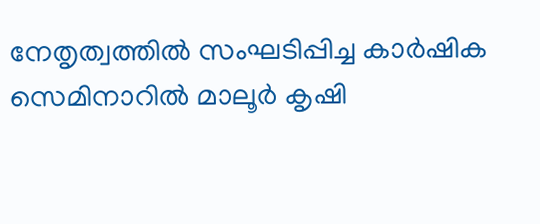നേതൃത്വത്തില്‍ സംഘടിപ്പിച്ച കാര്‍ഷിക സെമിനാറില്‍ മാലൂര്‍ കൃഷി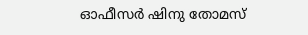ഓഫീസര്‍ ഷിനു തോമസ്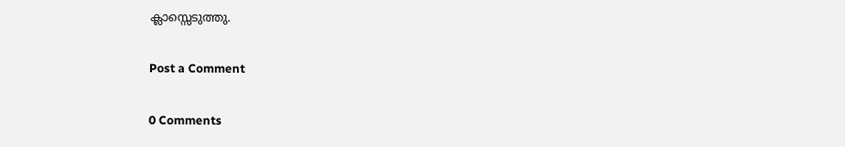ക്ലാസ്സെടുത്തു.

Post a Comment

0 Comments